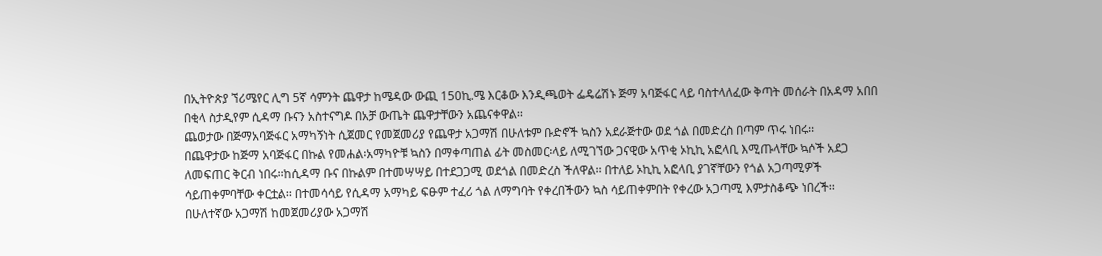በኢትዮጵያ ኘሪሜየር ሊግ 5ኛ ሳምንት ጨዋታ ከሜዳው ውጪ 150ኪ.ሜ እርቆው እንዲጫወት ፌዴሬሽኑ ጅማ አባጅፋር ላይ ባስተላለፈው ቅጣት መሰራት በአዳማ አበበ በቂላ ስታዲየም ሲዳማ ቡናን አስተናግዶ በአቻ ውጤት ጨዋታቸውን አጨናቀዋል፡፡
ጨወታው በጅማአባጅፋር አማካኝነት ሲጀመር የመጀመሪያ የጨዋታ አጋማሽ በሁለቱም ቡድኖች ኳስን አደራጅተው ወደ ጎል በመድረስ በጣም ጥሩ ነበሩ፡፡
በጨዋታው ከጅማ አባጅፋር በኩል የመሐል፡አማካዮቹ ኳስን በማቀጣጠል ፊት መስመር፡ላይ ለሚገኘው ጋናዊው አጥቂ ኦኪኪ አፎላቢ እሚጡላቸው ኳሶች አደጋ ለመፍጠር ቅርብ ነበሩ፡፡ከሲዳማ ቡና በኩልም በተመሣሣይ በተደጋጋሚ ወደጎል በመድረስ ችለዋል፡፡ በተለይ ኦኪኪ አፎላቢ ያገኛቸውን የጎል አጋጣሚዎች ሳይጠቀምባቸው ቀርቷል፡፡ በተመሳሳይ የሲዳማ አማካይ ፍፁም ተፈሪ ጎል ለማግባት የቀረበችውን ኳስ ሳይጠቀምበት የቀረው አጋጣሚ እምታስቆጭ ነበረች፡፡
በሁለተኛው አጋማሽ ከመጀመሪያው አጋማሽ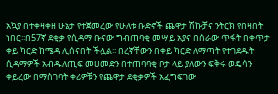አኳያ በተቀዛቀዘ ሁኔታ የተጀመረው የሁለቱ ቡድኖች ጨዋታ ሽኩቻና ንትርክ የበዛበት ነበር፡፡በ57ኛ ደቂቃ የሲዳማ ቡናው ግብጠባቂ መሣይ አያና በሰራው ጥፋት በቀጥታ ቀይ ካርድ ከሜዳ ሊሰናበት ችሏል፡፡ በረኛቸውን በቀይ ካርድ ለማጣት የተገደዱት ሲዳማዎች አብዱለጢፍ መሀመድን በተጠባባቂ ቦታ ላይ ያለውን ፍቅሩ ወዴሳን ቀይረው በማስገባት ቀሪዎቹን የጨዋታ ደቂቃዎች አፈግፍገው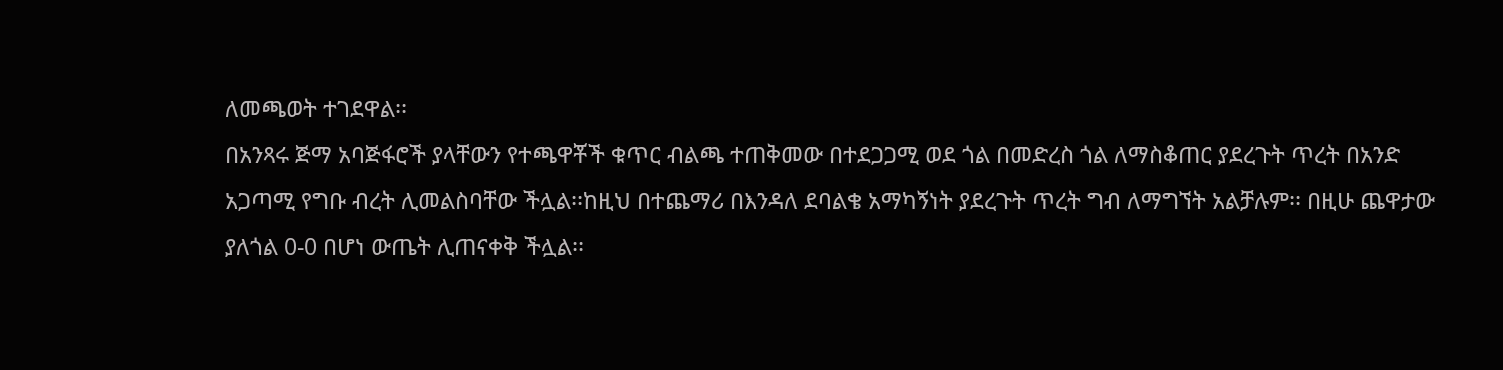ለመጫወት ተገደዋል፡፡
በአንጻሩ ጅማ አባጅፋሮች ያላቸውን የተጫዋቾች ቁጥር ብልጫ ተጠቅመው በተደጋጋሚ ወደ ጎል በመድረስ ጎል ለማስቆጠር ያደረጉት ጥረት በአንድ አጋጣሚ የግቡ ብረት ሊመልስባቸው ችሏል፡፡ከዚህ በተጨማሪ በእንዳለ ደባልቄ አማካኝነት ያደረጉት ጥረት ግብ ለማግኘት አልቻሉም፡፡ በዚሁ ጨዋታው ያለጎል 0-0 በሆነ ውጤት ሊጠናቀቅ ችሏል፡፡